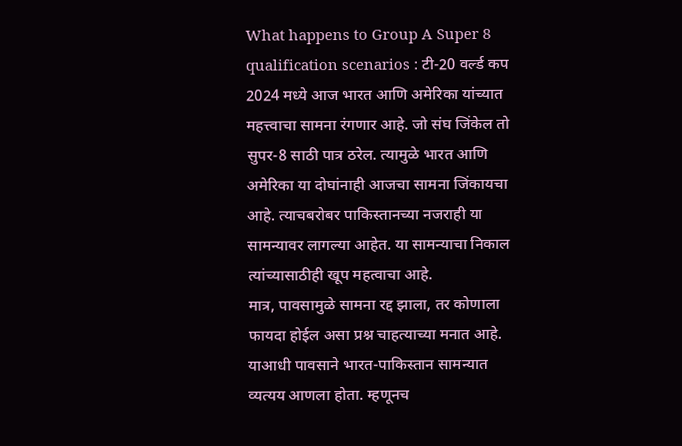What happens to Group A Super 8 qualification scenarios : टी-20 वर्ल्ड कप 2024 मध्ये आज भारत आणि अमेरिका यांच्यात महत्त्वाचा सामना रंगणार आहे. जो संघ जिंकेल तो सुपर-8 साठी पात्र ठरेल. त्यामुळे भारत आणि अमेरिका या दोघांनाही आजचा सामना जिंकायचा आहे. त्याचबरोबर पाकिस्तानच्या नजराही या सामन्यावर लागल्या आहेत. या सामन्याचा निकाल त्यांच्यासाठीही खूप महत्वाचा आहे.
मात्र, पावसामुळे सामना रद्द झाला, तर कोणाला फायदा होईल असा प्रश्न चाहत्याच्या मनात आहे.
याआधी पावसाने भारत-पाकिस्तान सामन्यात व्यत्यय आणला होता. म्हणूनच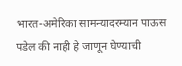भारत-अमेरिका सामन्यादरम्यान पाऊस पडेल की नाही हे जाणून घेण्याची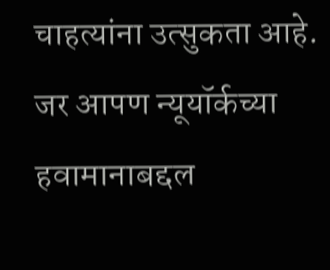चाहत्यांना उत्सुकता आहे. जर आपण न्यूयॉर्कच्या हवामानाबद्दल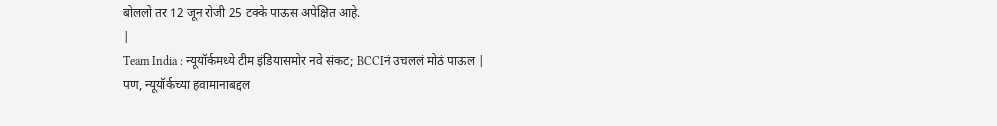बोललो तर 12 जून रोजी 25 टक्के पाऊस अपेक्षित आहे.
|
Team India : न्यूयॉर्कमध्ये टीम इंडियासमोर नवे संकट; BCCIनं उचललं मोठं पाऊल |
पण, न्यूयॉर्कच्या हवामानाबद्दल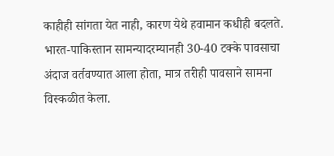काहीही सांगता येत नाही, कारण येथे हवामान कधीही बदलते. भारत-पाकिस्तान सामन्यादरम्यानही 30-40 टक्के पावसाचा अंदाज वर्तवण्यात आला होता, मात्र तरीही पावसाने सामना विस्कळीत केला.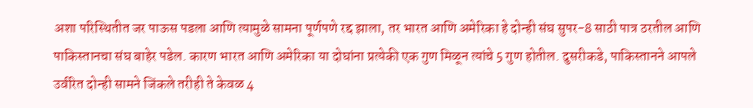अशा परिस्थितीत जर पाऊस पडला आणि त्यामुळे सामना पूर्णपणे रद्द झाला, तर भारत आणि अमेरिका हे दोन्ही संघ सुपर-8 साठी पात्र ठरतील आणि पाकिस्तानचा संघ बाहेर पडेल. कारण भारत आणि अमेरिका या दोघांना प्रत्येकी एक गुण मिळून त्यांचे 5 गुण होतील. दुसरीकडे, पाकिस्तानने आपले उर्वरित दोन्ही सामने जिंकले तरीही ते केवळ 4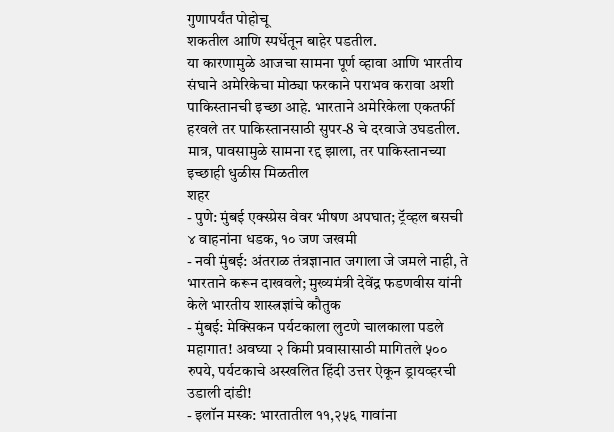गुणापर्यंत पोहोचू
शकतील आणि स्पर्धेतून बाहेर पडतील.
या कारणामुळे आजचा सामना पूर्ण व्हावा आणि भारतीय संघाने अमेरिकेचा मोठ्या फरकाने पराभव करावा अशी पाकिस्तानची इच्छा आहे. भारताने अमेरिकेला एकतर्फी हरवले तर पाकिस्तानसाठी सुपर-8 चे दरवाजे उघडतील. मात्र, पावसामुळे सामना रद्द झाला, तर पाकिस्तानच्या इच्छाही धुळीस मिळतील
शहर
- पुणे: मुंबई एक्स्प्रेस वेवर भीषण अपघात; ट्रॅव्हल बसची ४ वाहनांना धडक, १० जण जखमी
- नवी मुंबई: अंतराळ तंत्रज्ञानात जगाला जे जमले नाही, ते भारताने करून दाखवले; मुख्यमंत्री देवेंद्र फडणवीस यांनी केले भारतीय शास्त्रज्ञांचे कौतुक
- मुंबई: मेक्सिकन पर्यटकाला लुटणे चालकाला पडले महागात! अवघ्या २ किमी प्रवासासाठी मागितले ५०० रुपये, पर्यटकाचे अस्खलित हिंदी उत्तर ऐकून ड्रायव्हरची उडाली दांडी!
- इलॉन मस्क: भारतातील ११,२५६ गावांना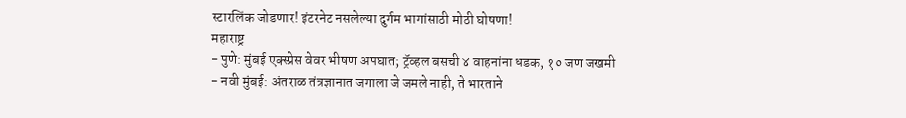स्टारलिंक जोडणार! इंटरनेट नसलेल्या दुर्गम भागांसाठी मोठी घोषणा!
महाराष्ट्र
- पुणे: मुंबई एक्स्प्रेस वेवर भीषण अपघात; ट्रॅव्हल बसची ४ वाहनांना धडक, १० जण जखमी
- नवी मुंबई: अंतराळ तंत्रज्ञानात जगाला जे जमले नाही, ते भारताने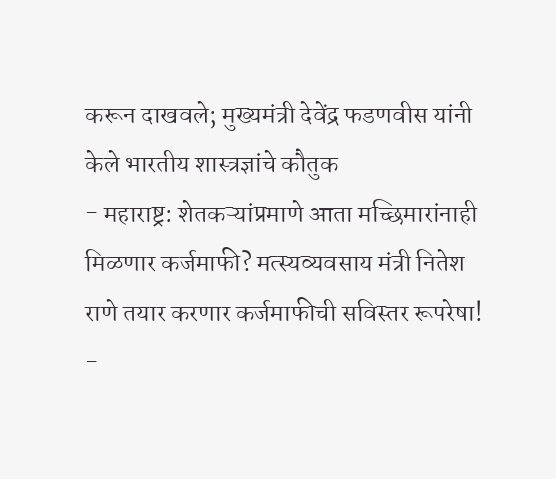करून दाखवले; मुख्यमंत्री देवेंद्र फडणवीस यांनी केले भारतीय शास्त्रज्ञांचे कौतुक
- महाराष्ट्र: शेतकऱ्यांप्रमाणे आता मच्छिमारांनाही मिळणार कर्जमाफी? मत्स्यव्यवसाय मंत्री नितेश राणे तयार करणार कर्जमाफीची सविस्तर रूपरेषा!
-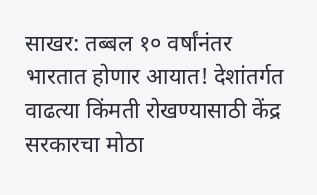साखर: तब्बल १० वर्षांनंतर भारतात होणार आयात! देशांतर्गत वाढत्या किंमती रोखण्यासाठी केंद्र सरकारचा मोठा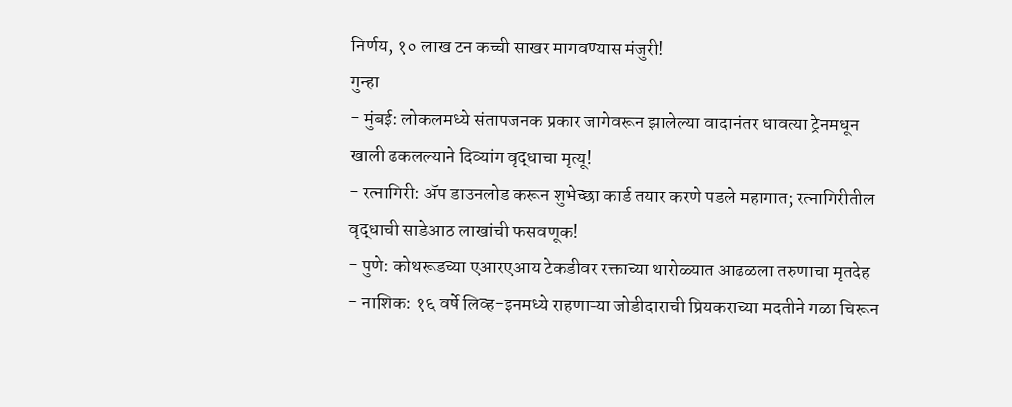निर्णय, १० लाख टन कच्ची साखर मागवण्यास मंजुरी!
गुन्हा
- मुंबई: लोकलमध्ये संतापजनक प्रकार जागेवरून झालेल्या वादानंतर धावत्या ट्रेनमधून खाली ढकलल्याने दिव्यांग वृद्धाचा मृत्यू!
- रत्नागिरी: ॲप डाउनलोड करून शुभेच्छा कार्ड तयार करणे पडले महागात; रत्नागिरीतील वृद्धाची साडेआठ लाखांची फसवणूक!
- पुणे: कोथरूडच्या एआरएआय टेकडीवर रक्ताच्या थारोळ्यात आढळला तरुणाचा मृतदेह
- नाशिक: १६ वर्षे लिव्ह-इनमध्ये राहणाऱ्या जोडीदाराची प्रियकराच्या मदतीने गळा चिरून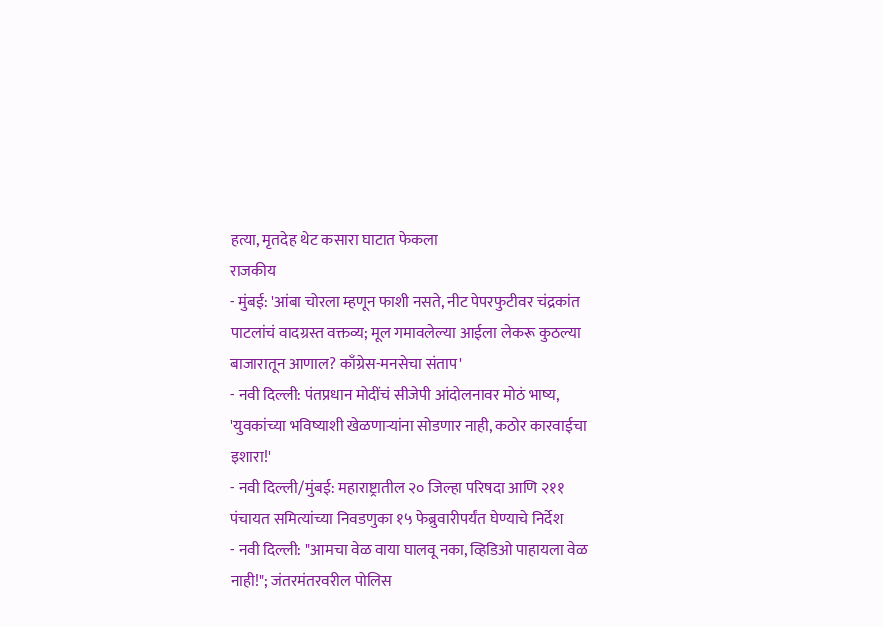हत्या, मृतदेह थेट कसारा घाटात फेकला
राजकीय
- मुंबई: 'आंबा चोरला म्हणून फाशी नसते, नीट पेपरफुटीवर चंद्रकांत पाटलांचं वादग्रस्त वक्तव्य; मूल गमावलेल्या आईला लेकरू कुठल्या बाजारातून आणाल? काँग्रेस-मनसेचा संताप'
- नवी दिल्ली: पंतप्रधान मोदींचं सीजेपी आंदोलनावर मोठं भाष्य, 'युवकांच्या भविष्याशी खेळणाऱ्यांना सोडणार नाही, कठोर कारवाईचा इशारा!'
- नवी दिल्ली/मुंबई: महाराष्ट्रातील २० जिल्हा परिषदा आणि २११ पंचायत समित्यांच्या निवडणुका १५ फेब्रुवारीपर्यंत घेण्याचे निर्देश
- नवी दिल्ली: "आमचा वेळ वाया घालवू नका, व्हिडिओ पाहायला वेळ नाही!"; जंतरमंतरवरील पोलिस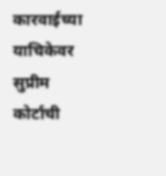कारवाईच्या याचिकेवर सुप्रीम कोर्टाची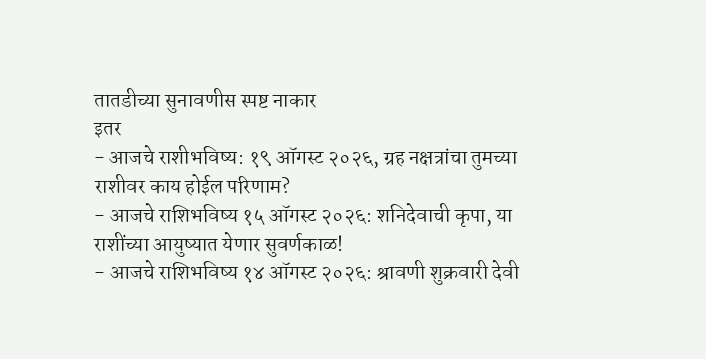तातडीच्या सुनावणीस स्पष्ट नाकार
इतर
- आजचे राशीभविष्य: १९ ऑगस्ट २०२६, ग्रह नक्षत्रांचा तुमच्या राशीवर काय होईल परिणाम?
- आजचे राशिभविष्य १५ ऑगस्ट २०२६: शनिदेवाची कृपा, या राशींच्या आयुष्यात येणार सुवर्णकाळ!
- आजचे राशिभविष्य १४ ऑगस्ट २०२६: श्रावणी शुक्रवारी देवी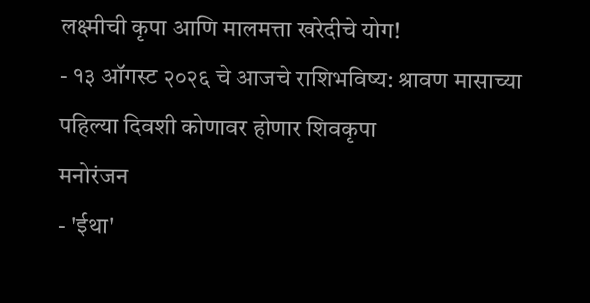लक्ष्मीची कृपा आणि मालमत्ता खरेदीचे योग!
- १३ ऑगस्ट २०२६ चे आजचे राशिभविष्य: श्रावण मासाच्या पहिल्या दिवशी कोणावर होणार शिवकृपा
मनोरंजन
- 'ईथा'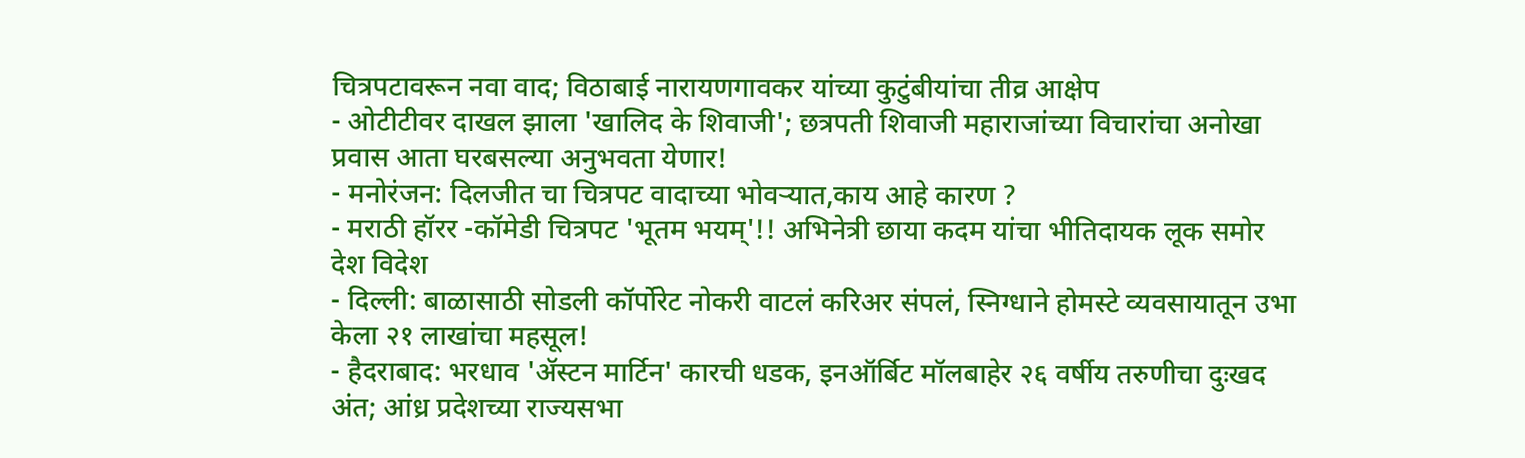चित्रपटावरून नवा वाद; विठाबाई नारायणगावकर यांच्या कुटुंबीयांचा तीव्र आक्षेप
- ओटीटीवर दाखल झाला 'खालिद के शिवाजी'; छत्रपती शिवाजी महाराजांच्या विचारांचा अनोखा प्रवास आता घरबसल्या अनुभवता येणार!
- मनोरंजन: दिलजीत चा चित्रपट वादाच्या भोवऱ्यात,काय आहे कारण ?
- मराठी हॉरर -कॉमेडी चित्रपट 'भूतम भयम्'!! अभिनेत्री छाया कदम यांचा भीतिदायक लूक समोर
देश विदेश
- दिल्ली: बाळासाठी सोडली कॉर्पोरेट नोकरी वाटलं करिअर संपलं, स्निग्धाने होमस्टे व्यवसायातून उभा केला २१ लाखांचा महसूल!
- हैदराबाद: भरधाव 'ॲस्टन मार्टिन' कारची धडक, इनऑर्बिट मॉलबाहेर २६ वर्षीय तरुणीचा दुःखद अंत; आंध्र प्रदेशच्या राज्यसभा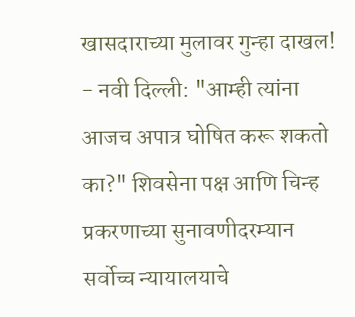खासदाराच्या मुलावर गुन्हा दाखल!
- नवी दिल्ली: "आम्ही त्यांना आजच अपात्र घोषित करू शकतो का?" शिवसेना पक्ष आणि चिन्ह प्रकरणाच्या सुनावणीदरम्यान सर्वोच्च न्यायालयाचे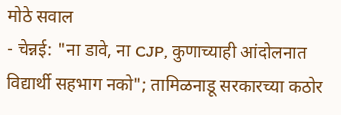मोठे सवाल
- चेन्नई: "ना डावे, ना CJP, कुणाच्याही आंदोलनात विद्यार्थी सहभाग नको"; तामिळनाडू सरकारच्या कठोर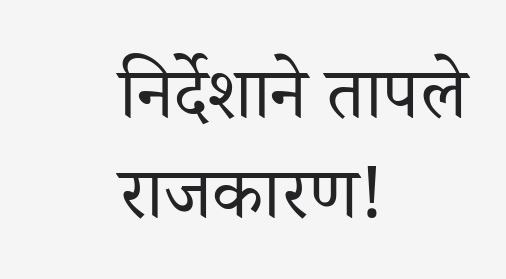निर्देशाने तापले राजकारण!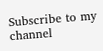Subscribe to my channel